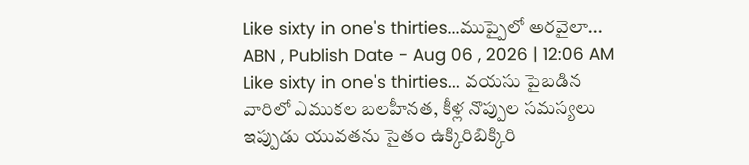Like sixty in one's thirties...ముప్పైలో అరవైలా...
ABN , Publish Date - Aug 06 , 2026 | 12:06 AM
Like sixty in one's thirties... వయసు పైబడిన వారిలో ఎముకల బలహీనత, కీళ్ల నొప్పుల సమస్యలు ఇప్పుడు యువతను సైతం ఉక్కిరిబిక్కిరి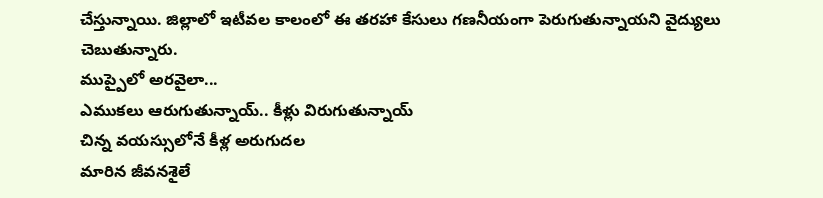చేస్తున్నాయి. జిల్లాలో ఇటీవల కాలంలో ఈ తరహా కేసులు గణనీయంగా పెరుగుతున్నాయని వైద్యులు చెబుతున్నారు.
ముప్పైలో అరవైలా...
ఎముకలు ఆరుగుతున్నాయ్.. కీళ్లు విరుగుతున్నాయ్
చిన్న వయస్సులోనే కీళ్ల అరుగుదల
మారిన జీవనశైలే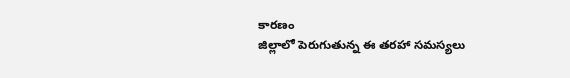కారణం
జిల్లాలో పెరుగుతున్న ఈ తరహా సమస్యలు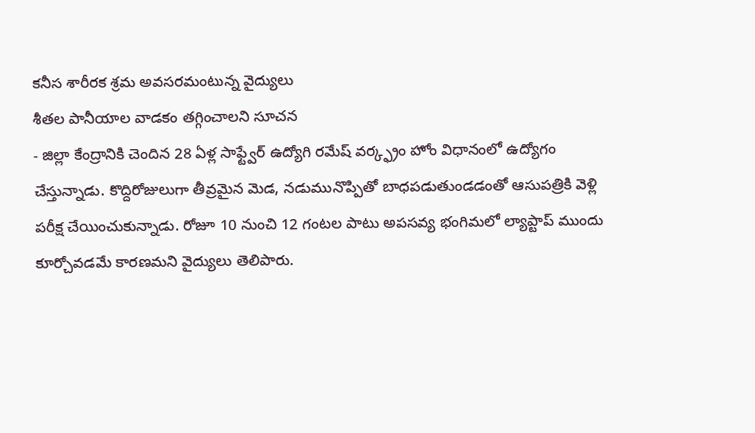కనీస శారీరక శ్రమ అవసరమంటున్న వైద్యులు
శీతల పానీయాల వాడకం తగ్గించాలని సూచన
- జిల్లా కేంద్రానికి చెందిన 28 ఏళ్ల సాఫ్ట్వేర్ ఉద్యోగి రమేష్ వర్క్ఫ్రం హోం విధానంలో ఉద్యోగం చేస్తున్నాడు. కొద్దిరోజులుగా తీవ్రమైన మెడ, నడుమునొప్పితో బాధపడుతుండడంతో ఆసుపత్రికి వెళ్లి పరీక్ష చేయించుకున్నాడు. రోజూ 10 నుంచి 12 గంటల పాటు అపసవ్య భంగిమలో ల్యాప్టాప్ ముందు కూర్చోవడమే కారణమని వైద్యులు తెలిపారు.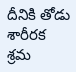దీనికి తోడు శారీరక శ్రమ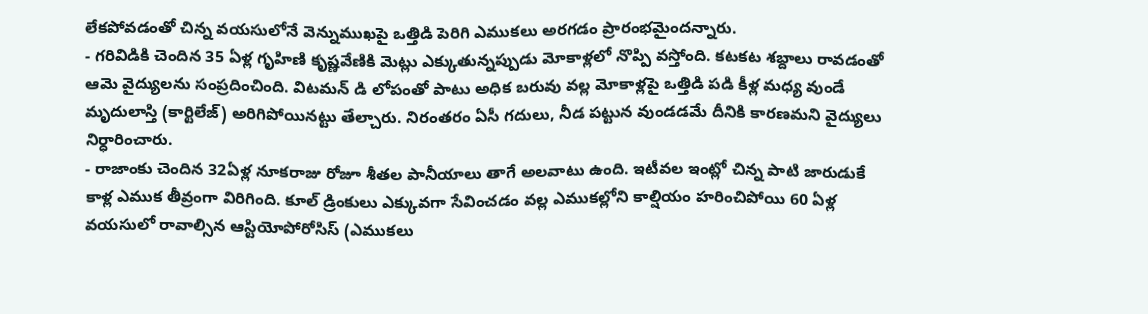లేకపోవడంతో చిన్న వయసులోనే వెన్నుముఖపై ఒత్తిడి పెరిగి ఎముకలు అరగడం ప్రారంభమైందన్నారు.
- గరివిడికి చెందిన 35 ఏళ్ల గృహిణి కృష్ణవేణికి మెట్లు ఎక్కుతున్నప్పుడు మోకాళ్లలో నొప్పి వస్తోంది. కటకట శబ్దాలు రావడంతో ఆమె వైద్యులను సంప్రదించింది. విటమన్ డి లోపంతో పాటు అధిక బరువు వల్ల మోకాళ్లపై ఒత్తిడి పడి కీళ్ల మధ్య వుండే మృదులాస్తి (కార్టిలేజ్) అరిగిపోయినట్టు తేల్చారు. నిరంతరం ఏసీ గదులు, నీడ పట్టున వుండడమే దీనికి కారణమని వైద్యులు నిర్ధారించారు.
- రాజాంకు చెందిన 32ఏళ్ల నూకరాజు రోజూ శీతల పానీయాలు తాగే అలవాటు ఉంది. ఇటీవల ఇంట్లో చిన్న పాటి జారుడుకే కాళ్ల ఎముక తీవ్రంగా విరిగింది. కూల్ డ్రింకులు ఎక్కువగా సేవించడం వల్ల ఎముకల్లోని కాల్షియం హరించిపోయి 60 ఏళ్ల వయసులో రావాల్సిన ఆస్టియోపోరోసిస్ (ఎముకలు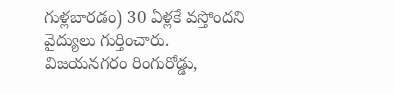గుళ్లబారడం) 30 ఏళ్లకే వస్తోందని వైద్యులు గుర్తించారు.
విజయనగరం రింగురోడ్డు,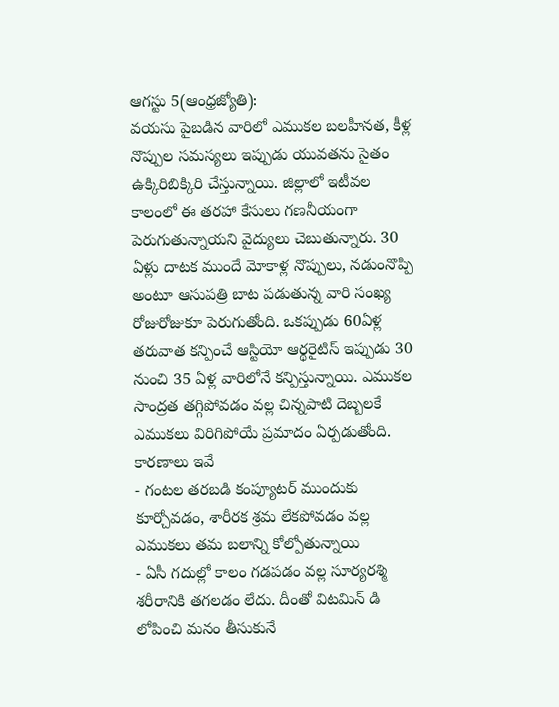ఆగస్టు 5(ఆంధ్రజ్యోతి):
వయసు పైబడిన వారిలో ఎముకల బలహీనత, కీళ్ల నొప్పుల సమస్యలు ఇప్పుడు యువతను సైతం ఉక్కిరిబిక్కిరి చేస్తున్నాయి. జిల్లాలో ఇటీవల కాలంలో ఈ తరహా కేసులు గణనీయంగా పెరుగుతున్నాయని వైద్యులు చెబుతున్నారు. 30 ఏళ్లు దాటక ముందే మోకాళ్ల నొప్పులు, నడుంనొప్పి అంటూ ఆసుపత్రి బాట పడుతున్న వారి సంఖ్య రోజురోజుకూ పెరుగుతోంది. ఒకప్పుడు 60ఏళ్ల తరువాత కన్పించే ఆస్టియో ఆర్థరైటిస్ ఇప్పుడు 30 నుంచి 35 ఏళ్ల వారిలోనే కన్పిస్తున్నాయి. ఎముకల సాంద్రత తగ్గిపోవడం వల్ల చిన్నపాటి దెబ్బలకే ఎముకలు విరిగిపోయే ప్రమాదం ఏర్పడుతోంది.
కారణాలు ఇవే
- గంటల తరబడి కంప్యూటర్ ముందుకు కూర్చోవడం, శారీరక శ్రమ లేకపోవడం వల్ల ఎముకలు తమ బలాన్ని కోల్పోతున్నాయి
- ఏసీ గదుల్లో కాలం గడపడం వల్ల సూర్యరశ్మి శరీరానికి తగలడం లేదు. దీంతో విటమిన్ డి లోపించి మనం తీసుకునే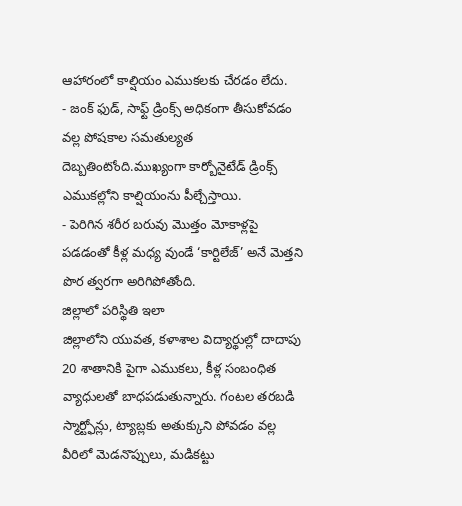ఆహారంలో కాల్షియం ఎముకలకు చేరడం లేదు.
- జంక్ ఫుడ్, సాఫ్ట్ డ్రింక్స్ అధికంగా తీసుకోవడం వల్ల పోషకాల సమతుల్యత దెబ్బతింటోంది.ముఖ్యంగా కార్బోనైటేడ్ డ్రింక్స్ ఎముకల్లోని కాల్షియంను పీల్చేస్తాయి.
- పెరిగిన శరీర బరువు మొత్తం మోకాళ్లపై పడడంతో కీళ్ల మధ్య వుండే ‘కార్టిలేజ్’ అనే మెత్తని పొర త్వరగా అరిగిపోతోంది.
జిల్లాలో పరిస్థితి ఇలా
జిల్లాలోని యువత, కళాశాల విద్యార్థుల్లో దాదాపు 20 శాతానికి పైగా ఎముకలు, కీళ్ల సంబంధిత వ్యాధులతో బాధపడుతున్నారు. గంటల తరబడి స్మార్ట్ఫోన్లు, ట్యాబ్లకు అతుక్కుని పోవడం వల్ల వీరిలో మెడనొప్పులు, మడికట్టు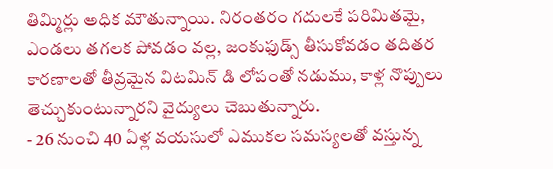తిమ్మిర్లు అధిక మౌతున్నాయి. నిరంతరం గదులకే పరిమితమై, ఎండలు తగలక పోవడం వల్ల, జంకుఫుడ్స్ తీసుకోవడం తదితర కారణాలతో తీవ్రమైన విటమిన్ డి లోపంతో నడుము, కాళ్ల నొప్పులు తెచ్చుకుంటున్నారని వైద్యులు చెబుతున్నారు.
- 26 నుంచి 40 ఏళ్ల వయసులో ఎముకల సమస్యలతో వస్తున్న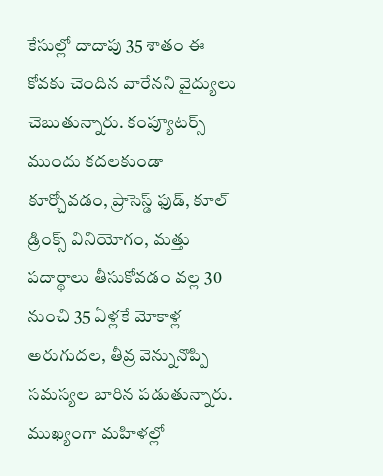కేసుల్లో దాదాపు 35 శాతం ఈ కోవకు చెందిన వారేనని వైద్యులు చెబుతున్నారు. కంప్యూటర్స్ ముందు కదలకుండా కూర్చోవడం, ప్రాసెస్డ్ ఫుడ్, కూల్ డ్రింక్స్ వినియోగం, మత్తు పదార్థాలు తీసుకోవడం వల్ల 30 నుంచి 35 ఏళ్లకే మోకాళ్ల అరుగుదల, తీవ్ర వెన్నునొప్పి సమస్యల బారిన పడుతున్నారు. ముఖ్యంగా మహిళల్లో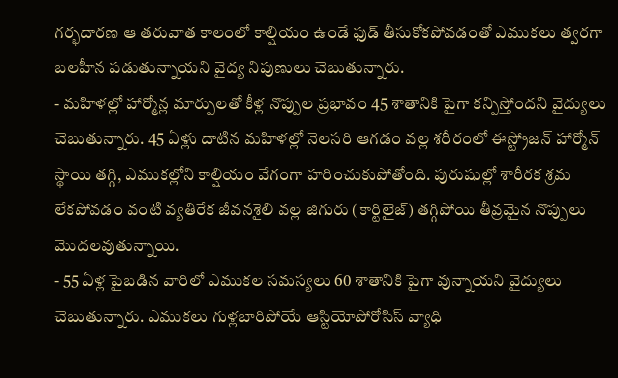గర్భదారణ ఆ తరువాత కాలంలో కాల్షియం ఉండే ఫుడ్ తీసుకోకపోవడంతో ఎముకలు త్వరగా బలహీన పడుతున్నాయని వైద్య నిపుణులు చెబుతున్నారు.
- మహిళల్లో హార్మోన్ల మార్పులతో కీళ్ల నొప్పుల ప్రభావం 45 శాతానికి పైగా కన్పిస్తోందని వైద్యులు చెబుతున్నారు. 45 ఏళ్లు దాటిన మహిళల్లో నెలసరి ఆగడం వల్ల శరీరంలో ఈస్ట్రోజన్ హార్మోన్ స్థాయి తగ్గి, ఎముకల్లోని కాల్షియం వేగంగా హరించుకుపోతోంది. పురుషుల్లో శారీరక శ్రమ లేకపోవడం వంటి వ్యతిరేక జీవనశైలి వల్ల జిగురు (కార్టిలైజ్) తగ్గిపోయి తీవ్రమైన నొప్పులు మొదలవుతున్నాయి.
- 55 ఏళ్ల పైబడిన వారిలో ఎముకల సమస్యలు 60 శాతానికి పైగా వున్నాయని వైద్యులు చెబుతున్నారు. ఎముకలు గుళ్లబారిపోయే ఆస్టియోపోరోసిస్ వ్యాధి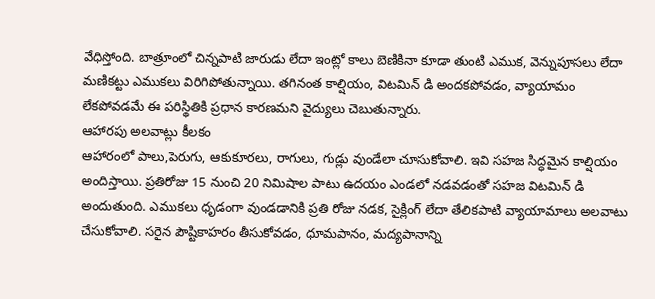వేధిస్తోంది. బాత్రూంలో చిన్నపాటి జారుడు లేదా ఇంట్లో కాలు బెణికినా కూడా తుంటి ఎముక, వెన్నుపూసలు లేదా మణికట్టు ఎముకలు విరిగిపోతున్నాయి. తగినంత కాల్షియం, విటమిన్ డి అందకపోవడం, వ్యాయామం లేకపోవడమే ఈ పరిస్థితికి ప్రధాన కారణమని వైద్యులు చెబుతున్నారు.
ఆహారపు అలవాట్లు కీలకం
ఆహారంలో పాలు,పెరుగు, ఆకుకూరలు, రాగులు, గుడ్లు వుండేలా చూసుకోవాలి. ఇవి సహజ సిద్ధమైన కాల్షియం అందిస్తాయి. ప్రతిరోజు 15 నుంచి 20 నిమిషాల పాటు ఉదయం ఎండలో నడవడంతో సహజ విటమిన్ డి అందుతుంది. ఎముకలు ధృడంగా వుండడానికి ప్రతి రోజు నడక, సైక్లింగ్ లేదా తేలికపాటి వ్యాయామాలు అలవాటు చేసుకోవాలి. సరైన పౌష్టికాహరం తీసుకోవడం, ధూమపానం, మద్యపానాన్ని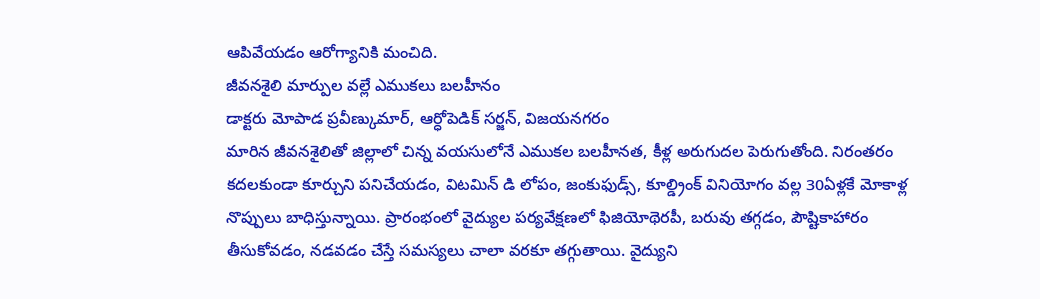ఆపివేయడం ఆరోగ్యానికి మంచిది.
జీవనశైలి మార్పుల వల్లే ఎముకలు బలహీనం
డాక్టరు మోపాడ ప్రవీణ్కుమార్, ఆర్ధోపెడిక్ సర్జన్, విజయనగరం
మారిన జీవనశైలితో జిల్లాలో చిన్న వయసులోనే ఎముకల బలహీనత, కీళ్ల అరుగుదల పెరుగుతోంది. నిరంతరం కదలకుండా కూర్చుని పనిచేయడం, విటమిన్ డి లోపం, జంకుఫుడ్స్, కూల్డ్రింక్ వినియోగం వల్ల 30ఏళ్లకే మోకాళ్ల నొప్పులు బాధిస్తున్నాయి. ప్రారంభంలో వైద్యుల పర్యవేక్షణలో ఫిజియోథెరపీ, బరువు తగ్గడం, పౌష్టికాహారం తీసుకోవడం, నడవడం చేస్తే సమస్యలు చాలా వరకూ తగ్గుతాయి. వైద్యుని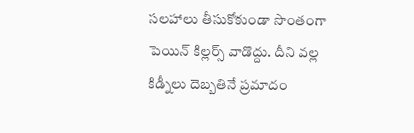సలహాలు తీసుకోకుండా సొంతంగా పెయిన్ కిల్లర్స్ వాడొద్దు. దీని వల్ల కిడ్నీలు దెబ్బతినే ప్రమాదం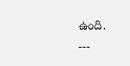ఉంది.
---